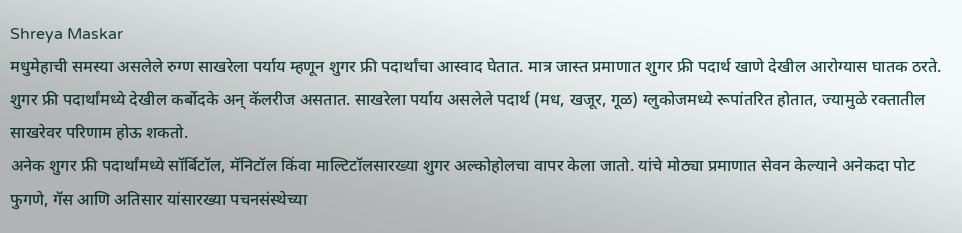Shreya Maskar
मधुमेहाची समस्या असलेले रुग्ण साखरेला पर्याय म्हणून शुगर फ्री पदार्थांचा आस्वाद घेतात. मात्र जास्त प्रमाणात शुगर फ्री पदार्थ खाणे देखील आरोग्यास घातक ठरते.
शुगर फ्री पदार्थांमध्ये देखील कर्बोदके अन् कॅलरीज असतात. साखरेला पर्याय असलेले पदार्थ (मध, खजूर, गूळ) ग्लुकोजमध्ये रूपांतरित होतात, ज्यामुळे रक्तातील साखरेवर परिणाम होऊ शकतो.
अनेक शुगर फ्री पदार्थांमध्ये सॉर्बिटॉल, मॅनिटॉल किंवा माल्टिटॉलसारख्या शुगर अल्कोहोलचा वापर केला जातो. यांचे मोठ्या प्रमाणात सेवन केल्याने अनेकदा पोट फुगणे, गॅस आणि अतिसार यांसारख्या पचनसंस्थेच्या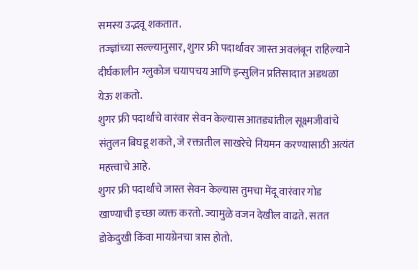समस्य उद्भवू शकतात.
तज्ज्ञांच्या सल्ल्यानुसार, शुगर फ्री पदार्थांवर जास्त अवलंबून राहिल्याने दीर्घकालीन ग्लुकोज चयापचय आणि इन्सुलिन प्रतिसादात अडथळा येऊ शकतो.
शुगर फ्री पदार्थांचे वारंवार सेवन केल्यास आतड्यांतील सूक्ष्मजीवांचे संतुलन बिघडू शकते, जे रक्तातील साखरेचे नियमन करण्यासाठी अत्यंत महत्त्वाचे आहे.
शुगर फ्री पदार्थांचे जास्त सेवन केल्यास तुमचा मेंदू वारंवार गोड खाण्याची इच्छा व्यक्त करतो. ज्यामुळे वजन देखील वाढते. सतत डोकेदुखी किंवा मायग्रेनचा त्रास होतो.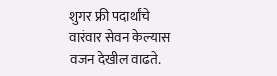शुगर फ्री पदार्थांचे वारंवार सेवन केल्यास वजन देखील वाढते.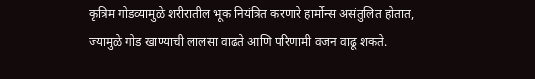कृत्रिम गोडव्यामुळे शरीरातील भूक नियंत्रित करणारे हार्मोन्स असंतुलित होतात, ज्यामुळे गोड खाण्याची लालसा वाढते आणि परिणामी वजन वाढू शकते.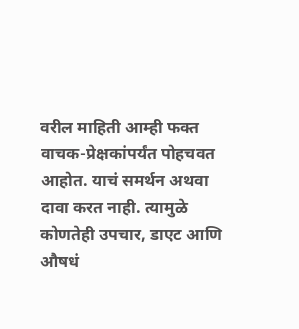वरील माहिती आम्ही फक्त वाचक-प्रेक्षकांपर्यंत पोहचवत आहोत. याचं समर्थन अथवा दावा करत नाही. त्यामुळे कोणतेही उपचार, डाएट आणि औषधं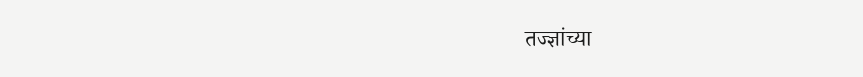तज्ज्ञांच्या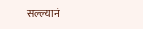सल्ल्यानं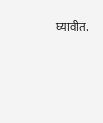घ्यावीत.